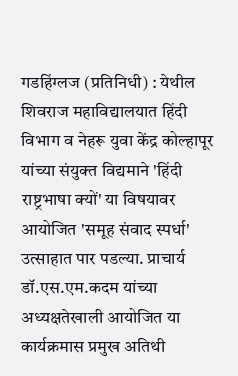गडहिंग्लज (प्रतिनिधी) : येथील शिवराज महाविद्यालयात हिंदी विभाग व नेहरू युवा केंद्र कोल्हापूर यांच्या संयुक्त विद्यमाने 'हिंदी राष्ट्रभाषा क्यों' या विषयावर आयोजित 'समूह संवाद स्पर्धा' उत्साहात पार पडल्या. प्राचार्य डॉ.एस.एम.कदम यांच्या अध्यक्षतेखाली आयोजित या कार्यक्रमास प्रमुख अतिथी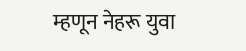म्हणून नेहरू युवा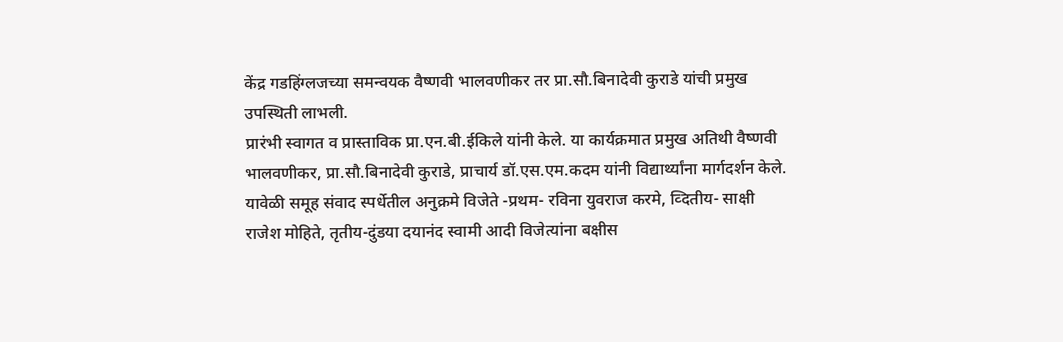केंद्र गडहिंग्लजच्या समन्वयक वैष्णवी भालवणीकर तर प्रा.सौ.बिनादेवी कुराडे यांची प्रमुख उपस्थिती लाभली.
प्रारंभी स्वागत व प्रास्ताविक प्रा.एन.बी.ईकिले यांनी केले. या कार्यक्रमात प्रमुख अतिथी वैष्णवी भालवणीकर, प्रा.सौ.बिनादेवी कुराडे, प्राचार्य डॉ.एस.एम.कदम यांनी विद्यार्थ्यांना मार्गदर्शन केले. यावेळी समूह संवाद स्पर्धेतील अनुक्रमे विजेते -प्रथम- रविना युवराज करमे, व्दितीय- साक्षी राजेश मोहिते, तृतीय-दुंडया दयानंद स्वामी आदी विजेत्यांना बक्षीस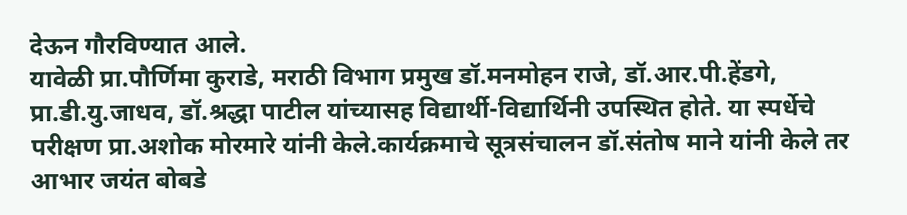देऊन गौरविण्यात आले.
यावेळी प्रा.पौर्णिमा कुराडे, मराठी विभाग प्रमुख डॉ.मनमोहन राजे, डॉ.आर.पी.हेंडगे, प्रा.डी.यु.जाधव, डॉ.श्रद्धा पाटील यांच्यासह विद्यार्थी-विद्यार्थिनी उपस्थित होते. या स्पर्धेचे परीक्षण प्रा.अशोक मोरमारे यांनी केले.कार्यक्रमाचे सूत्रसंचालन डॉ.संतोष माने यांनी केले तर आभार जयंत बोबडे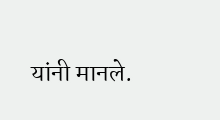यांनी मानले.